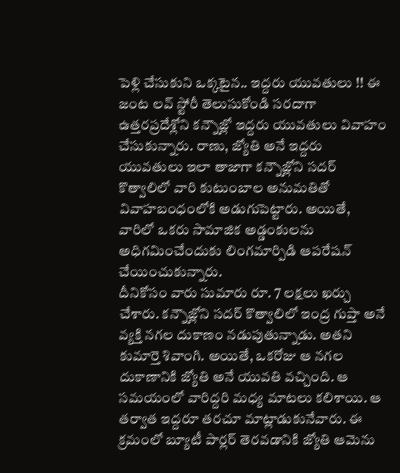పెళ్లి చేసుకుని ఒక్కటైన.. ఇద్దరు యువతులు !! ఈ జంట లవ్ స్టోరీ తెలుసుకోండి సరదాగా
ఉత్తరప్రదేశ్లోని కన్నౌజ్లో ఇద్దరు యువతులు వివాహం చేసుకున్నారు. రాణు, జ్యోతి అనే ఇద్దరు యువతులు ఇలా తాజాగా కన్నౌజ్లోని సదర్ కొత్వాలిలో వారి కుటుంబాల అనుమతితో వివాహబంధంలోకి అడుగుపెట్టారు. అయితే, వారిలో ఒకరు సామాజిక అడ్డంకులను అధిగమించేందుకు లింగమార్పిడి ఆపరేషన్ చేయించుకున్నారు.
దీనికోసం వారు సుమారు రూ. 7 లక్షలు ఖర్చు చేశారు. కన్నౌజ్లోని సదర్ కొత్వాలిలో ఇంద్ర గుప్తా అనే వ్యక్తి నగల దుకాణం నడుపుతున్నాడు. అతని కుమార్తె శివాంగి. అయితే, ఒకరోజు ఆ నగల దుకాణానికి జ్యోతి అనే యువతి వచ్చింది. ఆ సమయంలో వారిద్దరి మధ్య మాటలు కలిశాయి. ఆ తర్వాత ఇద్దరూ తరచూ మాట్లాడుకునేవారు. ఈ క్రమంలో బ్యూటీ పార్లర్ తెరవడానికి జ్యోతి ఆమెను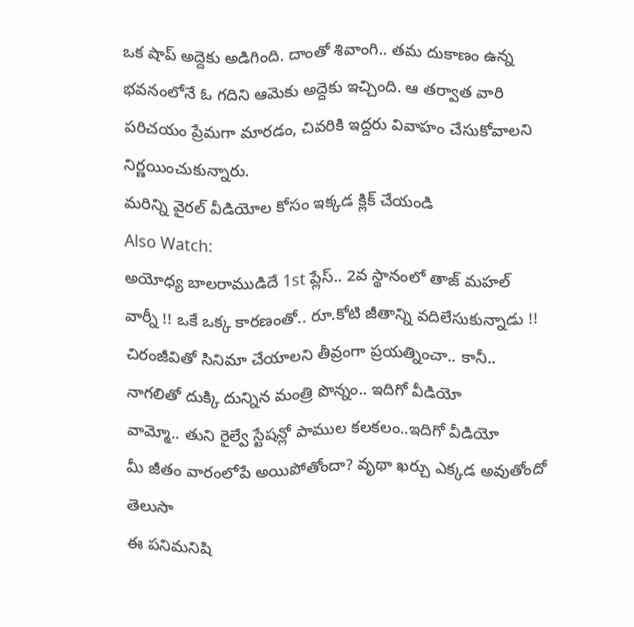ఒక షాప్ అద్దెకు అడిగింది. దాంతో శివాంగి.. తమ దుకాణం ఉన్న భవనంలోనే ఓ గదిని ఆమెకు అద్దెకు ఇచ్చింది. ఆ తర్వాత వారి పరిచయం ప్రేమగా మారడం, చివరికి ఇద్దరు వివాహం చేసుకోవాలని నిర్ణయించుకున్నారు.
మరిన్ని వైరల్ వీడియోల కోసం ఇక్కడ క్లిక్ చేయండి
Also Watch:
అయోధ్య బాలరాముడిదే 1st ప్లేస్.. 2వ స్థానంలో తాజ్ మహల్
వార్నీ !! ఒకే ఒక్క కారణంతో.. రూ.కోటి జీతాన్ని వదిలేసుకున్నాడు !!
చిరంజీవితో సినిమా చేయాలని తీవ్రంగా ప్రయత్నించా.. కానీ..
నాగలితో దుక్కి దున్నిన మంత్రి పొన్నం.. ఇదిగో వీడియో
వామ్మో.. తుని రైల్వే స్టేషన్లో పాముల కలకలం..ఇదిగో వీడియో
మీ జీతం వారంలోపే అయిపోతోందా? వృథా ఖర్చు ఎక్కడ అవుతోందో తెలుసా
ఈ పనిమనిషి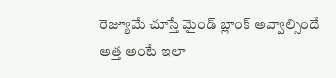రెజ్యూమే చూస్తే మైండ్ బ్లాంక్ అవ్వాల్సిందే
అత్త అంటే ఇలా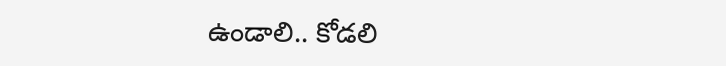ఉండాలి.. కోడలి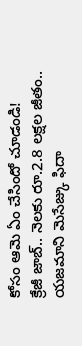కోసం ఆమె ఏం చేసిందో చూడండి!
క్రేజీ జాబ్.. నెలకు రూ.2.8 లక్షల జీతం..
యజమాని మెసేజ్కు ఫిదా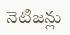నెటిజన్లు